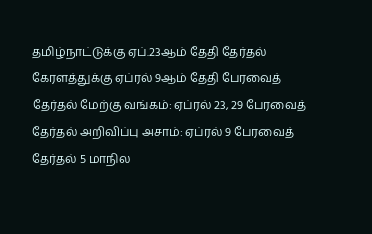தமிழ்நாட்டுக்கு ஏப்.23ஆம் தேதி தேர்தல் கேரளத்துக்கு ஏப்ரல் 9ஆம் தேதி பேரவைத் தேர்தல் மேற்கு வங்கம்: ஏப்ரல் 23, 29 பேரவைத் தேர்தல் அறிவிப்பு அசாம்: ஏப்ரல் 9 பேரவைத் தேர்தல் 5 மாநில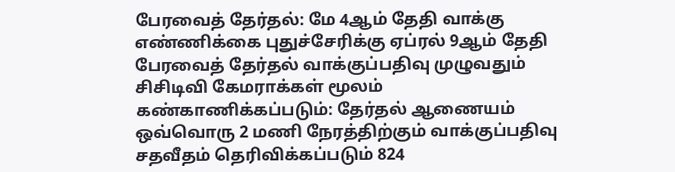பேரவைத் தேர்தல்: மே 4ஆம் தேதி வாக்கு எண்ணிக்கை புதுச்சேரிக்கு ஏப்ரல் 9ஆம் தேதி பேரவைத் தேர்தல் வாக்குப்பதிவு முழுவதும் சிசிடிவி கேமராக்கள் மூலம் கண்காணிக்கப்படும்: தேர்தல் ஆணையம் ஒவ்வொரு 2 மணி நேரத்திற்கும் வாக்குப்பதிவு சதவீதம் தெரிவிக்கப்படும் 824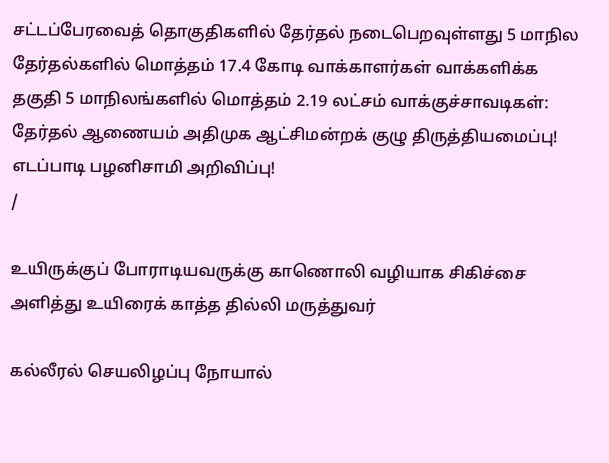சட்டப்பேரவைத் தொகுதிகளில் தேர்தல் நடைபெறவுள்ளது 5 மாநில தேர்தல்களில் மொத்தம் 17.4 கோடி வாக்காளர்கள் வாக்களிக்க தகுதி 5 மாநிலங்களில் மொத்தம் 2.19 லட்சம் வாக்குச்சாவடிகள்: தேர்தல் ஆணையம் அதிமுக ஆட்சிமன்றக் குழு திருத்தியமைப்பு! எடப்பாடி பழனிசாமி அறிவிப்பு!
/

உயிருக்குப் போராடியவருக்கு காணொலி வழியாக சிகிச்சை அளித்து உயிரைக் காத்த தில்லி மருத்துவர்

கல்லீரல் செயலிழப்பு நோயால்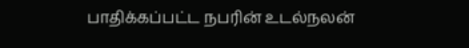பாதிக்கப்பட்ட நபரின் உடல்நலன்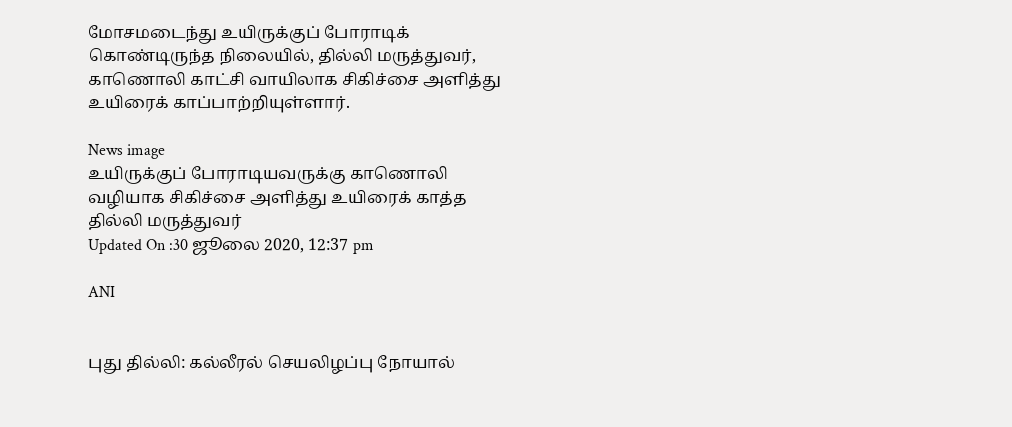மோசமடைந்து உயிருக்குப் போராடிக் கொண்டிருந்த நிலையில், தில்லி மருத்துவர், காணொலி காட்சி வாயிலாக சிகிச்சை அளித்து உயிரைக் காப்பாற்றியுள்ளார்.

News image
உயிருக்குப் போராடியவருக்கு காணொலி வழியாக சிகிச்சை அளித்து உயிரைக் காத்த தில்லி மருத்துவர்
Updated On :30 ஜூலை 2020, 12:37 pm

ANI


புது தில்லி: கல்லீரல் செயலிழப்பு நோயால்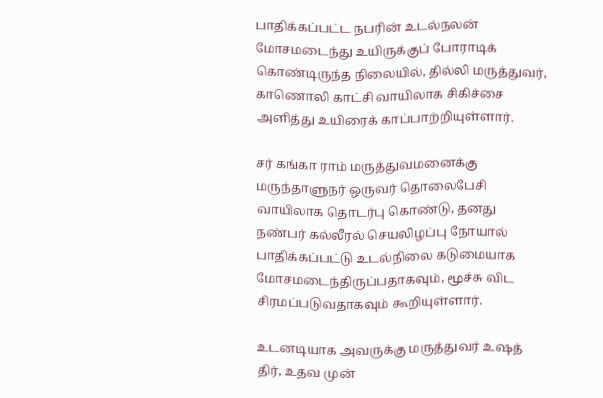பாதிக்கப்பட்ட நபரின் உடல்நலன் மோசமடைந்து உயிருக்குப் போராடிக் கொண்டிருந்த நிலையில், தில்லி மருத்துவர், காணொலி காட்சி வாயிலாக சிகிச்சை அளித்து உயிரைக் காப்பாற்றியுள்ளார்.

சர் கங்கா ராம் மருத்துவமனைக்கு மருந்தாளுநர் ஒருவர் தொலைபேசி வாயிலாக தொடர்பு கொண்டு, தனது நண்பர் கல்லீரல் செயலிழப்பு நோயால் பாதிக்கப்பட்டு உடல்நிலை கடுமையாக மோசமடைந்திருப்பதாகவும், மூச்சு விட சிரமப்படுவதாகவும் கூறியுள்ளார்.

உடனடியாக அவருக்கு மருத்துவர் உஷத் திர், உதவ முன்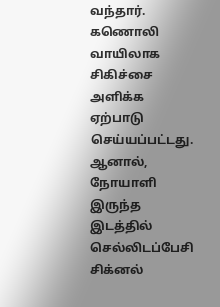வந்தார். கணொலி வாயிலாக சிகிச்சை அளிக்க ஏற்பாடு செய்யப்பட்டது. ஆனால், நோயாளி இருந்த இடத்தில் செல்லிடப்பேசி சிக்னல்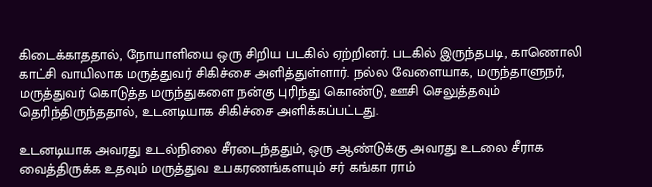கிடைக்காததால், நோயாளியை ஒரு சிறிய படகில் ஏற்றினர். படகில் இருந்தபடி, காணொலி காட்சி வாயிலாக மருத்துவர் சிகிச்சை அளித்துள்ளார். நல்ல வேளையாக, மருந்தாளுநர், மருத்துவர் கொடுத்த மருந்துகளை நன்கு புரிந்து கொண்டு, ஊசி செலுத்தவும் தெரிந்திருந்ததால், உடனடியாக சிகிச்சை அளிக்கப்பட்டது.

உடனடியாக அவரது உடல்நிலை சீரடைந்ததும், ஒரு ஆண்டுக்கு அவரது உடலை சீராக வைத்திருக்க உதவும் மருத்துவ உபகரணங்களயும் சர் கங்கா ராம்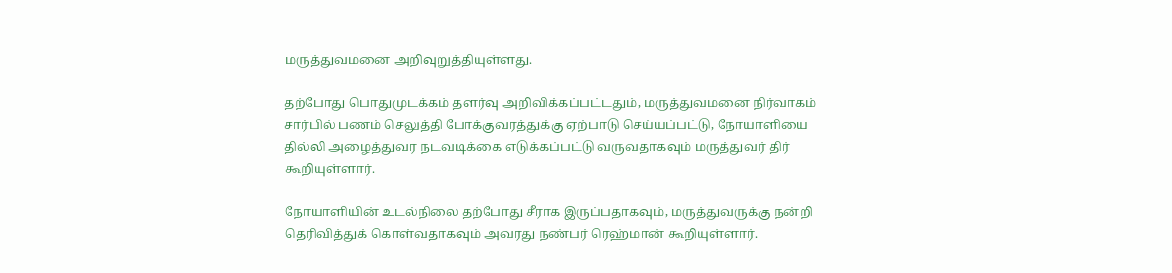மருத்துவமனை அறிவுறுத்தியுள்ளது.

தற்போது பொதுமுடக்கம் தளர்வு அறிவிக்கப்பட்டதும், மருத்துவமனை நிர்வாகம் சார்பில் பணம் செலுத்தி போக்குவரத்துக்கு ஏற்பாடு செய்யப்பட்டு, நோயாளியை தில்லி அழைத்துவர நடவடிக்கை எடுக்கப்பட்டு வருவதாகவும் மருத்துவர் திர் கூறியுள்ளார்.

நோயாளியின் உடல்நிலை தற்போது சீராக இருப்பதாகவும், மருத்துவருக்கு நன்றி தெரிவித்துக் கொள்வதாகவும் அவரது நண்பர் ரெஹ்மான் கூறியுள்ளார்.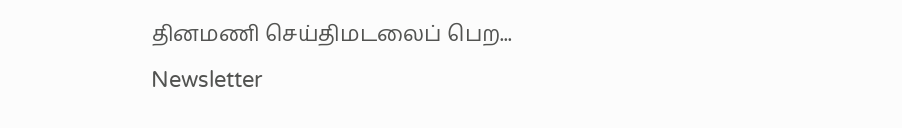தினமணி செய்திமடலைப் பெற... Newsletter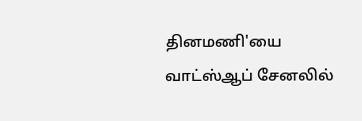தினமணி'யை வாட்ஸ்ஆப் சேனலில்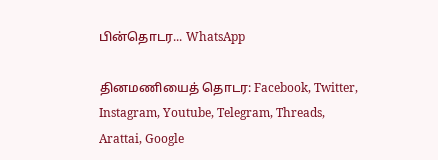பின்தொடர... WhatsApp

தினமணியைத் தொடர: Facebook, Twitter, Instagram, Youtube, Telegram, Threads, Arattai, Google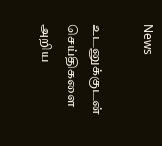News

உடனுக்குடன் செய்திகளை அறிய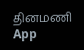தினமணி App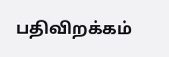பதிவிறக்கம்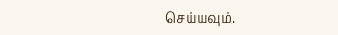செய்யவும்.